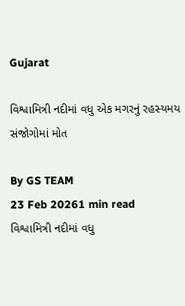Gujarat

વિશ્વામિત્રી નદીમાં વધુ એક મગરનું રહસ્યમય સંજોગોમાં મોત

By GS TEAM
23 Feb 20261 min read
વિશ્વામિત્રી નદીમાં વધુ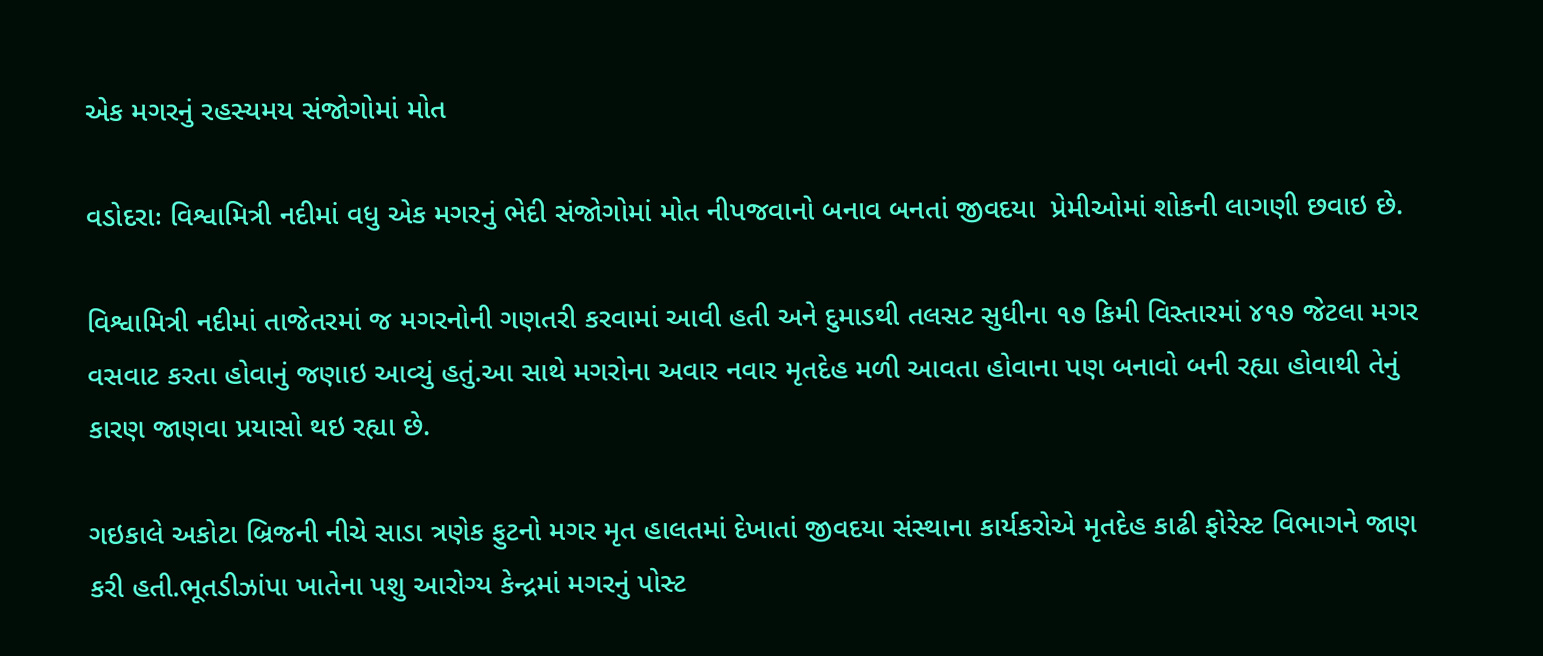એક મગરનું રહસ્યમય સંજોગોમાં મોત

વડોદરાઃ વિશ્વામિત્રી નદીમાં વધુ એક મગરનું ભેદી સંજોગોમાં મોત નીપજવાનો બનાવ બનતાં જીવદયા  પ્રેમીઓમાં શોકની લાગણી છવાઇ છે.

વિશ્વામિત્રી નદીમાં તાજેતરમાં જ મગરનોની ગણતરી કરવામાં આવી હતી અને દુમાડથી તલસટ સુધીના ૧૭ કિમી વિસ્તારમાં ૪૧૭ જેટલા મગર વસવાટ કરતા હોવાનું જણાઇ આવ્યું હતું.આ સાથે મગરોના અવાર નવાર મૃતદેહ મળી આવતા હોવાના પણ બનાવો બની રહ્યા હોવાથી તેનું કારણ જાણવા પ્રયાસો થઇ રહ્યા છે.

ગઇકાલે અકોટા બ્રિજની નીચે સાડા ત્રણેક ફુટનો મગર મૃત હાલતમાં દેખાતાં જીવદયા સંસ્થાના કાર્યકરોએ મૃતદેહ કાઢી ફોરેસ્ટ વિભાગને જાણ કરી હતી.ભૂતડીઝાંપા ખાતેના પશુ આરોગ્ય કેન્દ્રમાં મગરનું પોસ્ટ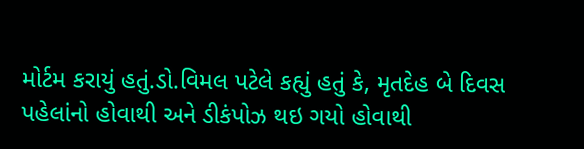મોર્ટમ કરાયું હતું.ડો.વિમલ પટેલે કહ્યું હતું કે, મૃતદેહ બે દિવસ પહેલાંનો હોવાથી અને ડીકંપોઝ થઇ ગયો હોવાથી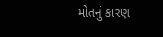મોતનું કારણ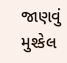જાણવું મુશ્કેલ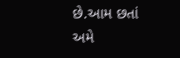છે.આમ છતાં અમે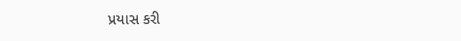પ્રયાસ કરી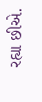રહ્યા છીએ.